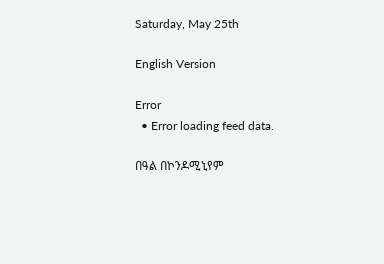Saturday, May 25th

English Version

Error
  • Error loading feed data.

በዓል በኮንዶሚኒየም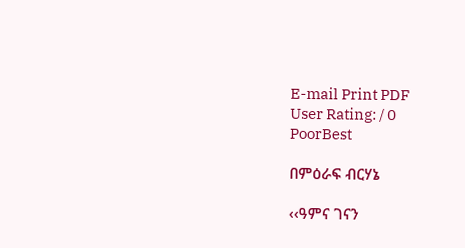E-mail Print PDF
User Rating: / 0
PoorBest

በምዕራፍ ብርሃኔ

‹‹ዓምና ገናን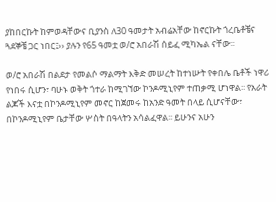ያከበርኩት ከምወዳቸውና ቢያንስ ለ30 ዓመታት አብሬአቸው ከኖርኩት ጎረቤቶቼና ጓደኞቼ ጋር ነበር፤›› ያሉን የ65 ዓመቷ ወ/ሮ አበራሽ ሰይፈ ሚካኤል ናቸው፡፡

ወ/ሮ አበራሽ በልደታ የመልሶ ማልማት እቅድ መሠረት ከተነሡት የቀበሌ ቤቶች ነዋሪ የነበሩ ሲሆን፣ ባሁኑ ወቅት ጎተራ ከሚገኘው ኮንዶሚኒየም ተጠቃሚ ሆነዋል፡፡ የአራት ልጆች እናቷ በኮንዶሚኒየም መኖር ከጀመሩ ከአንድ ዓመት በላይ ሲሆናቸው፣ በኮንዶሚኒየም ቤታቸው ሦስት በዓላትን አሳልፈዋል፡፡ ይሁንና አሁን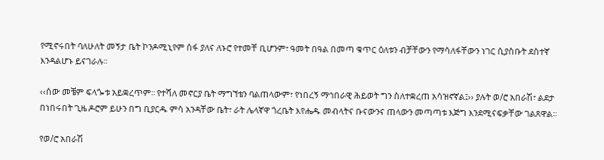የሚኖሩበት ባለሁለት መኝታ ቤት ኮንዶሚኒየም ሰፋ ያለና ለኑሮ የተመቸ ቢሆንም፣ ዓመት በዓል በመጣ ቁጥር ዕለቱን ብቻቸውን የማሳለፋቸውን ነገር ሲያስቡት ደስተኛ እንዳልሆኑ ይናገራሉ፡፡

‹‹ሰው መቼም ፍላጐቱ አይቋረጥም፡፡ የተሻለ መኖርያ ቤት ማግኘቴን ባልጠላውም፣ የነበረኝ ማኅበራዊ ሕይወት ግን ስለተቋረጠ አሳዝኖኛል፤›› ያሉት ወ/ሮ አበራሽ፣ ልደታ በነበሩበት ጊዜ ዶሮም ይሁን በግ ቢያርዱ ምሳ አንዳቸው ቤት፣ ራት ሌላኛዋ ጎረቤት እየሔዱ መብላትና ቡናውንና ጠላውን መጣጣቱ እጅግ እንደሚናፍቃቸው ገልጸዋል፡፡

የወ/ሮ አበራሽ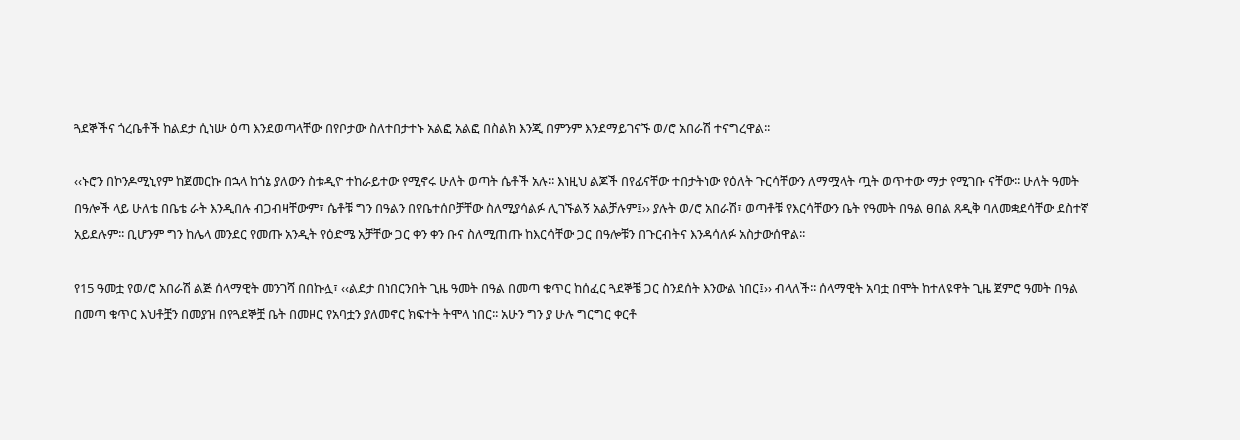ጓደኞችና ጎረቤቶች ከልደታ ሲነሡ ዕጣ እንደወጣላቸው በየቦታው ስለተበታተኑ አልፎ አልፎ በስልክ እንጂ በምንም እንደማይገናኙ ወ/ሮ አበራሽ ተናግረዋል፡፡

‹‹ኑሮን በኮንዶሚኒየም ከጀመርኩ በኋላ ከጎኔ ያለውን ስቱዲዮ ተከራይተው የሚኖሩ ሁለት ወጣት ሴቶች አሉ፡፡ እነዚህ ልጆች በየፊናቸው ተበታትነው የዕለት ጉርሳቸውን ለማሟላት ጧት ወጥተው ማታ የሚገቡ ናቸው፡፡ ሁለት ዓመት በዓሎች ላይ ሁለቴ በቤቴ ራት እንዲበሉ ብጋብዛቸውም፣ ሴቶቹ ግን በዓልን በየቤተሰቦቻቸው ስለሚያሳልፉ ሊገኙልኝ አልቻሉም፤›› ያሉት ወ/ሮ አበራሽ፣ ወጣቶቹ የእርሳቸውን ቤት የዓመት በዓል ፀበል ጸዲቅ ባለመቋደሳቸው ደስተኛ አይደሉም፡፡ ቢሆንም ግን ከሌላ መንደር የመጡ አንዲት የዕድሜ አቻቸው ጋር ቀን ቀን ቡና ስለሚጠጡ ከእርሳቸው ጋር በዓሎቹን በጉርብትና እንዳሳለፉ አስታውሰዋል፡፡

የ15 ዓመቷ የወ/ሮ አበራሽ ልጅ ሰላማዊት መንገሻ በበኩሏ፣ ‹‹ልደታ በነበርንበት ጊዜ ዓመት በዓል በመጣ ቁጥር ከሰፈር ጓደኞቼ ጋር ስንደሰት እንውል ነበር፤›› ብላለች፡፡ ሰላማዊት አባቷ በሞት ከተለዩዋት ጊዜ ጀምሮ ዓመት በዓል በመጣ ቁጥር እህቶቿን በመያዝ በየጓደኞቿ ቤት በመዞር የአባቷን ያለመኖር ክፍተት ትሞላ ነበር፡፡ አሁን ግን ያ ሁሉ ግርግር ቀርቶ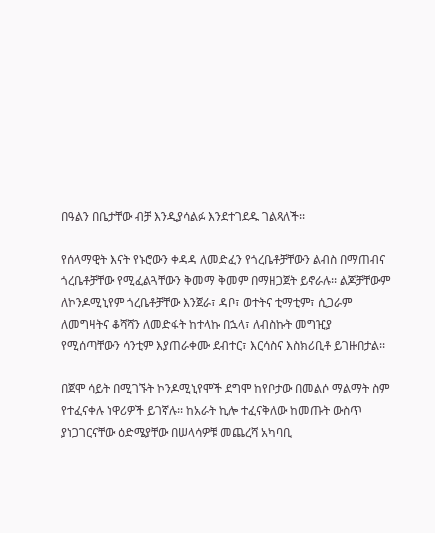በዓልን በቤታቸው ብቻ እንዲያሳልፉ እንደተገደዱ ገልጻለች፡፡

የሰላማዊት እናት የኑሮውን ቀዳዳ ለመድፈን የጎረቤቶቻቸውን ልብስ በማጠብና ጎረቤቶቻቸው የሚፈልጓቸውን ቅመማ ቅመም በማዘጋጀት ይኖራሉ፡፡ ልጆቻቸውም ለኮንዶሚኒየም ጎረቤቶቻቸው እንጀራ፣ ዳቦ፣ ወተትና ቲማቲም፣ ሲጋራም ለመግዛትና ቆሻሻን ለመድፋት ከተላኩ በኋላ፣ ለብስኩት መግዢያ የሚሰጣቸውን ሳንቲም እያጠራቀሙ ደብተር፣ እርሳስና እስክሪቢቶ ይገዙበታል፡፡

በጀሞ ሳይት በሚገኙት ኮንዶሚኒየሞች ደግሞ ከየቦታው በመልሶ ማልማት ስም የተፈናቀሉ ነዋሪዎች ይገኛሉ፡፡ ከአራት ኪሎ ተፈናቅለው ከመጡት ውስጥ ያነጋገርናቸው ዕድሜያቸው በሠላሳዎቹ መጨረሻ አካባቢ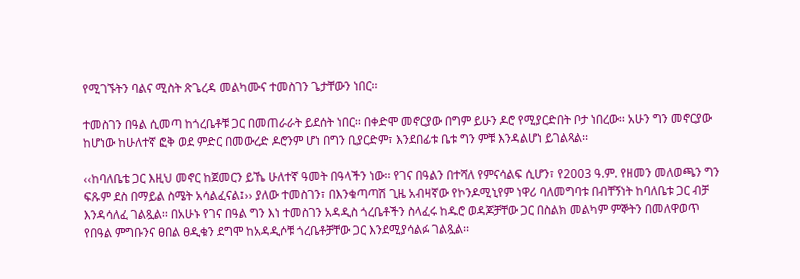የሚገኙትን ባልና ሚስት ጽጌረዳ መልካሙና ተመስገን ጌታቸውን ነበር፡፡

ተመስገን በዓል ሲመጣ ከጎረቤቶቹ ጋር በመጠራራት ይደሰት ነበር፡፡ በቀድሞ መኖርያው በግም ይሁን ዶሮ የሚያርድበት ቦታ ነበረው፡፡ አሁን ግን መኖርያው ከሆነው ከሁለተኛ ፎቅ ወደ ምድር በመውረድ ዶሮንም ሆነ በግን ቢያርድም፣ እንደበፊቱ ቤቱ ግን ምቹ እንዳልሆነ ይገልጻል፡፡

‹‹ከባለቤቴ ጋር እዚህ መኖር ከጀመርን ይኼ ሁለተኛ ዓመት በዓላችን ነው፡፡ የገና በዓልን በተሻለ የምናሳልፍ ሲሆን፣ የ2003 ዓ.ም. የዘመን መለወጫን ግን ፍጹም ደስ በማይል ስሜት አሳልፈናል፤›› ያለው ተመስገን፣ በእንቁጣጣሽ ጊዜ አብዛኛው የኮንዶሚኒየም ነዋሪ ባለመግባቱ በብቸኝነት ከባለቤቱ ጋር ብቻ እንዳሳለፈ ገልጿል፡፡ በአሁኑ የገና በዓል ግን እነ ተመስገን አዳዲስ ጎረቤቶችን ስላፈሩ ከዱሮ ወዳጆቻቸው ጋር በስልክ መልካም ምኞትን በመለዋወጥ የበዓል ምግቡንና ፀበል ፀዲቁን ደግሞ ከአዳዲሶቹ ጎረቤቶቻቸው ጋር እንደሚያሳልፉ ገልጿል፡፡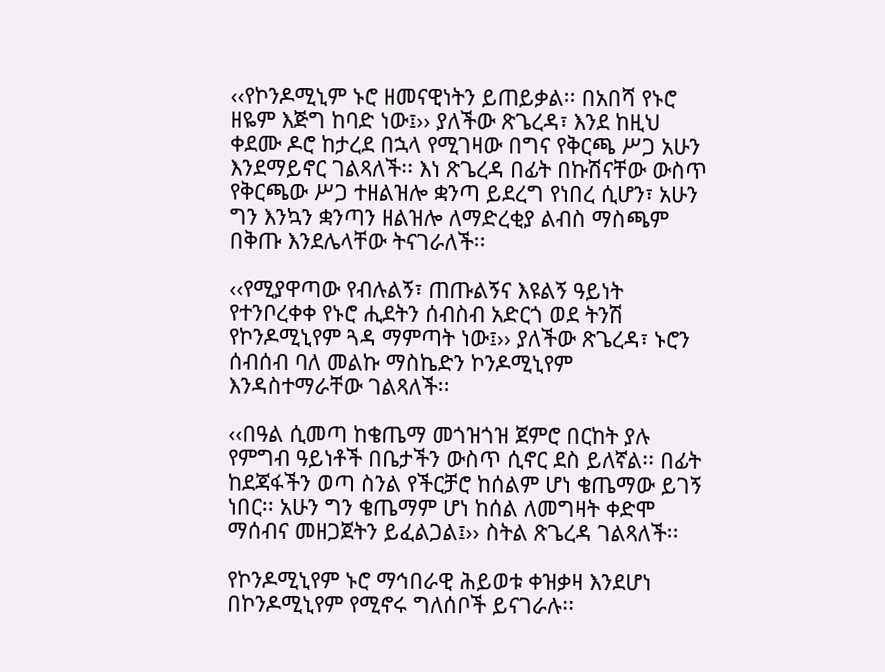‹‹የኮንዶሚኒም ኑሮ ዘመናዊነትን ይጠይቃል፡፡ በአበሻ የኑሮ ዘዬም እጅግ ከባድ ነው፤›› ያለችው ጽጌረዳ፣ እንደ ከዚህ ቀደሙ ዶሮ ከታረደ በኋላ የሚገዛው በግና የቅርጫ ሥጋ አሁን እንደማይኖር ገልጻለች፡፡ እነ ጽጌረዳ በፊት በኩሽናቸው ውስጥ የቅርጫው ሥጋ ተዘልዝሎ ቋንጣ ይደረግ የነበረ ሲሆን፣ አሁን ግን እንኳን ቋንጣን ዘልዝሎ ለማድረቂያ ልብስ ማስጫም በቅጡ እንደሌላቸው ትናገራለች፡፡

‹‹የሚያዋጣው የብሉልኝ፣ ጠጡልኝና እዩልኝ ዓይነት የተንቦረቀቀ የኑሮ ሒደትን ሰብስብ አድርጎ ወደ ትንሽ የኮንዶሚኒየም ጓዳ ማምጣት ነው፤›› ያለችው ጽጌረዳ፣ ኑሮን ሰብሰብ ባለ መልኩ ማስኬድን ኮንዶሚኒየም እንዳስተማራቸው ገልጻለች፡፡

‹‹በዓል ሲመጣ ከቄጤማ መጎዝጎዝ ጀምሮ በርከት ያሉ የምግብ ዓይነቶች በቤታችን ውስጥ ሲኖር ደስ ይለኛል፡፡ በፊት ከደጃፋችን ወጣ ስንል የችርቻሮ ከሰልም ሆነ ቄጤማው ይገኝ ነበር፡፡ አሁን ግን ቄጤማም ሆነ ከሰል ለመግዛት ቀድሞ ማሰብና መዘጋጀትን ይፈልጋል፤›› ስትል ጽጌረዳ ገልጻለች፡፡

የኮንዶሚኒየም ኑሮ ማኅበራዊ ሕይወቱ ቀዝቃዛ እንደሆነ በኮንዶሚኒየም የሚኖሩ ግለሰቦች ይናገራሉ፡፡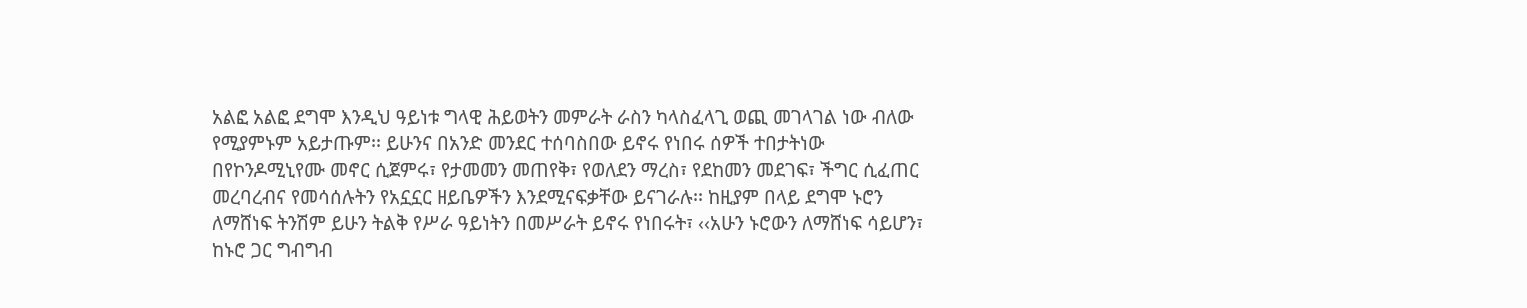አልፎ አልፎ ደግሞ እንዲህ ዓይነቱ ግላዊ ሕይወትን መምራት ራስን ካላስፈላጊ ወጪ መገላገል ነው ብለው የሚያምኑም አይታጡም፡፡ ይሁንና በአንድ መንደር ተሰባስበው ይኖሩ የነበሩ ሰዎች ተበታትነው በየኮንዶሚኒየሙ መኖር ሲጀምሩ፣ የታመመን መጠየቅ፣ የወለደን ማረስ፣ የደከመን መደገፍ፣ ችግር ሲፈጠር መረባረብና የመሳሰሉትን የአኗኗር ዘይቤዎችን እንደሚናፍቃቸው ይናገራሉ፡፡ ከዚያም በላይ ደግሞ ኑሮን ለማሸነፍ ትንሽም ይሁን ትልቅ የሥራ ዓይነትን በመሥራት ይኖሩ የነበሩት፣ ‹‹አሁን ኑሮውን ለማሸነፍ ሳይሆን፣ ከኑሮ ጋር ግብግብ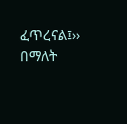ፈጥረናል፤›› በማለት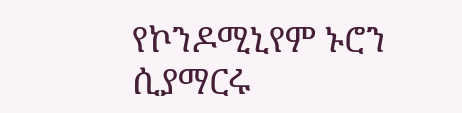የኮንዶሚኒየም ኑሮን ሲያማርሩ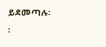ይደመጣሉ፡፡